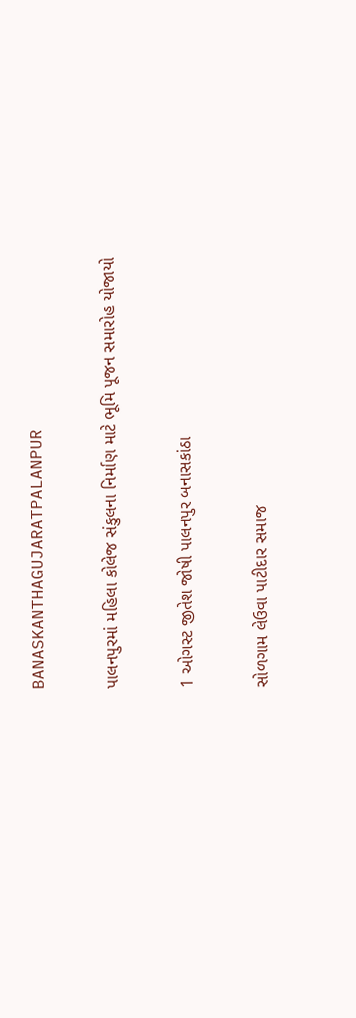BANASKANTHAGUJARATPALANPUR

પાલનપુરમાં મહિલા કોલેજ સંકુલના નિર્માણ માટે ભૂમિ પૂજન સમારોહ યોજાયો

1 ઓગસ્ટ જીતેશ જોષી પાલનપુર બનાસકાંઠા

સોળગામ લેઉવા પાટીદાર સમાજ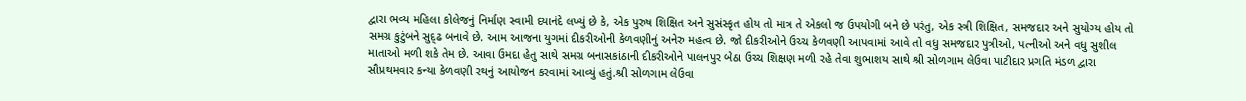દ્વારા ભવ્ય મહિલા કોલેજનું નિર્માણ સ્વામી દયાનંદે લખ્યું છે કે, એક પુરુષ શિક્ષિત અને સુસંસ્કૃત હોય તો માત્ર તે એકલો જ ઉપયોગી બને છે પરંતુ, એક સ્ત્રી શિક્ષિત, સમજદાર અને સુયોગ્ય હોય તો સમગ્ર કુટુંબને સુદ્ઢ બનાવે છે. આમ આજના યુગમાં દીકરીઓની કેળવણીનું અનેરુ મહત્વ છે. જો દીકરીઓને ઉચ્ચ કેળવણી આપવામાં આવે તો વધુ સમજદાર પુત્રીઓ, પત્નીઓ અને વધુ સુશીલ માતાઓ મળી શકે તેમ છે. આવા ઉમદા હેતુ સાથે સમગ્ર બનાસકાંઠાની દીકરીઓને પાલનપુર બેઠા ઉચ્ચ શિક્ષણ મળી રહે તેવા શુભાશય સાથે શ્રી સોળગામ લેઉવા પાટીદાર પ્રગતિ મંડળ દ્વારા સૌપ્રથમવાર કન્યા કેળવણી રથનું આયોજન કરવામાં આવ્યું હતું.શ્રી સોળગામ લેઉવા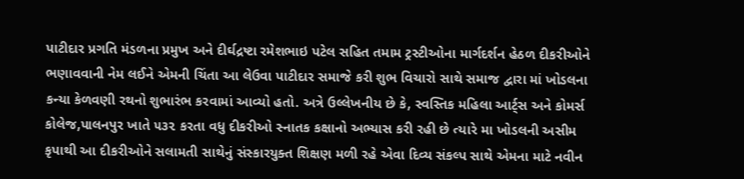પાટીદાર પ્રગતિ મંડળના પ્રમુખ અને દીર્ઘદ્રષ્ટા રમેશભાઇ પટેલ સહિત તમામ ટ્રસ્ટીઓના માર્ગદર્શન હેઠળ દીકરીઓને ભણાવવાની નેમ લઈને એમની ચિંતા આ લેઉવા પાટીદાર સમાજે કરી શુભ વિચારો સાથે સમાજ દ્વારા માં ખોડલના કન્યા કેળવણી રથનો શુભારંભ કરવામાં આવ્યો હતો. અત્રે ઉલ્લેખનીય છે કે, સ્વસ્તિક મહિલા આર્ટ્સ અને કોમર્સ કોલેજ,પાલનપુર ખાતે ૫૩૨ કરતા વધુ દીકરીઓ સ્નાતક કક્ષાનો અભ્યાસ કરી રહી છે ત્યારે મા ખોડલની અસીમ કૃપાથી આ દીકરીઓને સલામતી સાથેનું સંસ્કારયુક્ત શિક્ષણ મળી રહે એવા દિવ્ય સંકલ્પ સાથે એમના માટે નવીન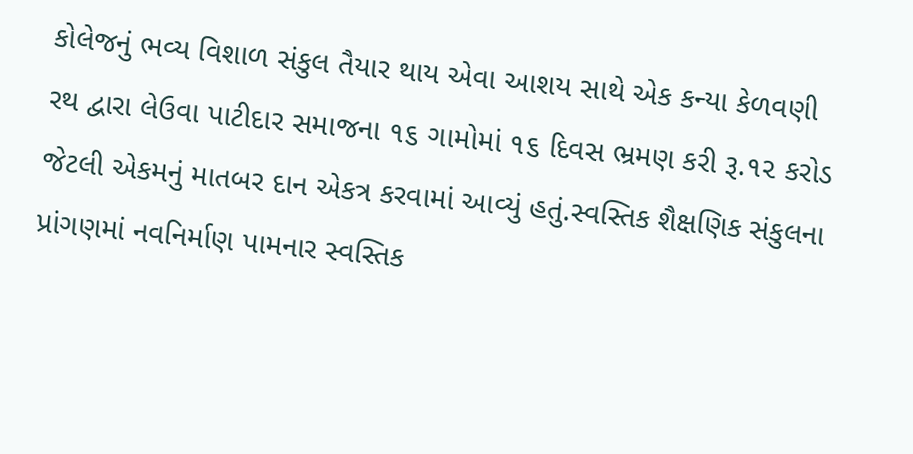કોલેજનું ભવ્ય વિશાળ સંકુલ તૈયાર થાય એવા આશય સાથે એક કન્યા કેળવણી રથ દ્વારા લેઉવા પાટીદાર સમાજના ૧૬ ગામોમાં ૧૬ દિવસ ભ્રમણ કરી રૂ.૧૨ કરોડ જેટલી એકમનું માતબર દાન એકત્ર કરવામાં આવ્યું હતું.સ્વસ્તિક શૈક્ષણિક સંકુલના પ્રાંગણમાં નવનિર્માણ પામનાર સ્વસ્તિક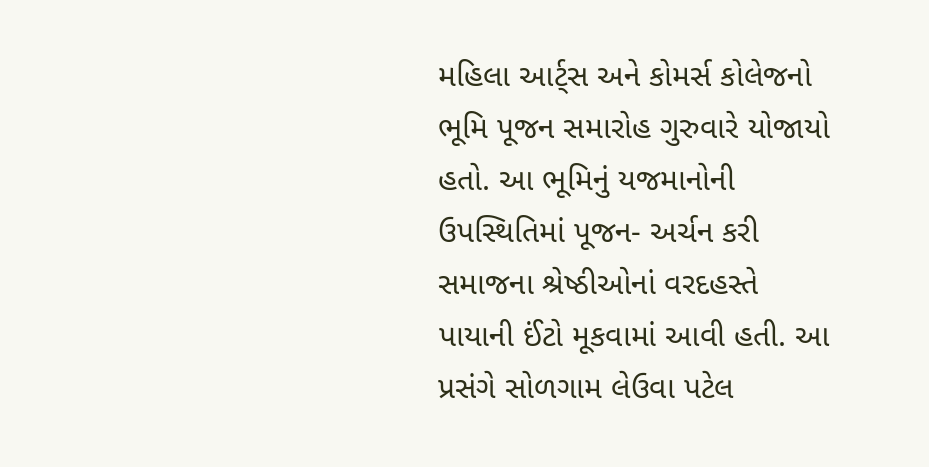મહિલા આર્ટ્સ અને કોમર્સ કોલેજનો ભૂમિ પૂજન સમારોહ ગુરુવારે યોજાયો હતો. આ ભૂમિનું યજમાનોની ઉપસ્થિતિમાં પૂજન- અર્ચન કરી સમાજના શ્રેષ્ઠીઓનાં વરદહસ્તે પાયાની ઈંટો મૂકવામાં આવી હતી. આ પ્રસંગે સોળગામ લેઉવા પટેલ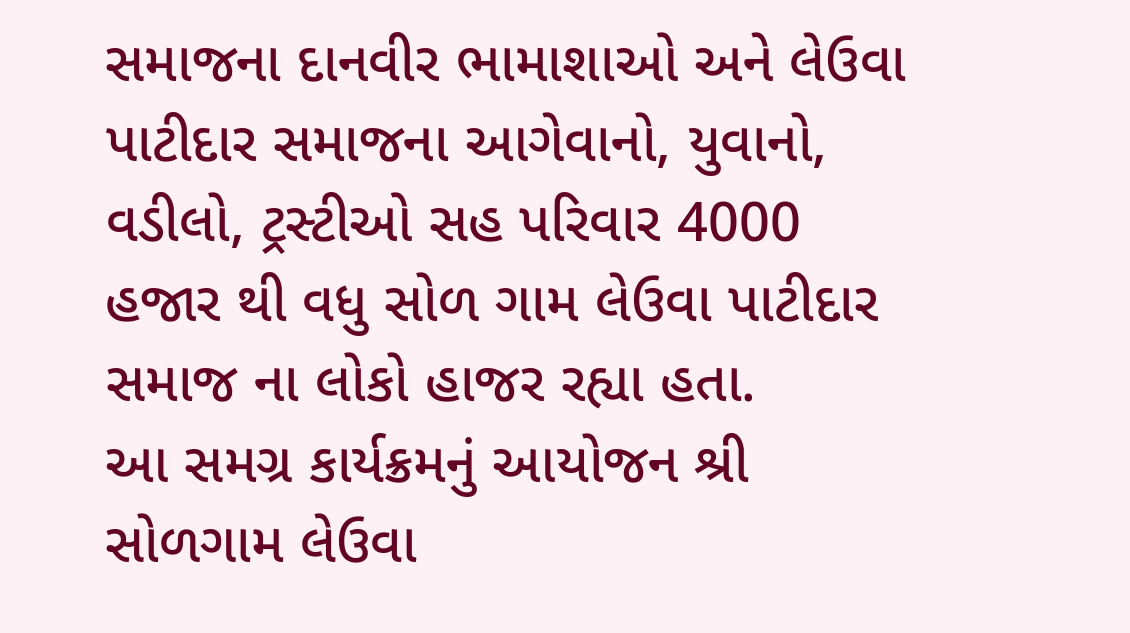સમાજના દાનવીર ભામાશાઓ અને લેઉવા પાટીદાર સમાજના આગેવાનો, યુવાનો, વડીલો, ટ્રસ્ટીઓ સહ પરિવાર 4000 હજાર થી વધુ સોળ ગામ લેઉવા પાટીદાર સમાજ ના લોકો હાજર રહ્યા હતા.
આ સમગ્ર કાર્યક્રમનું આયોજન શ્રી સોળગામ લેઉવા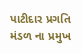પાટીદાર પ્રગતિ મંડળ ના પ્રમુખ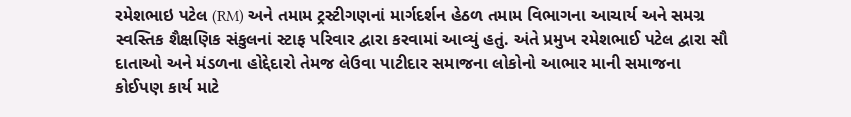રમેશભાઇ પટેલ (RM) અને તમામ ટ્રસ્ટીગણનાં માર્ગદર્શન હેઠળ તમામ વિભાગના આચાર્ય અને સમગ્ર સ્વસ્તિક શૈક્ષણિક સંકુલનાં સ્ટાફ પરિવાર દ્વારા કરવામાં આવ્યું હતું. અંતે પ્રમુખ રમેશભાઈ પટેલ દ્વારા સૌ દાતાઓ અને મંડળના હોદ્દેદારો તેમજ લેઉવા પાટીદાર સમાજના લોકોનો આભાર માની સમાજના કોઈપણ કાર્ય માટે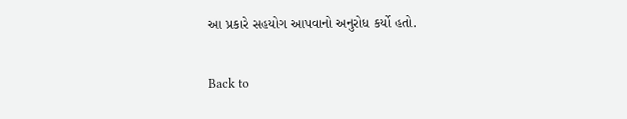આ પ્રકારે સહયોગ આપવાનો અનુરોધ કર્યો હતો.

Back to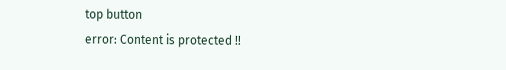top button
error: Content is protected !!